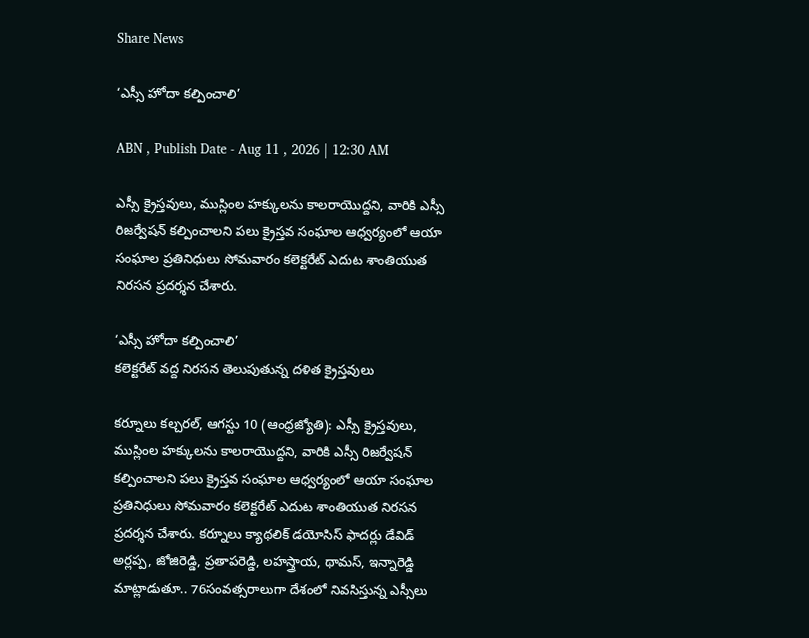Share News

‘ఎస్సీ హోదా కల్పించాలి’

ABN , Publish Date - Aug 11 , 2026 | 12:30 AM

ఎస్సీ క్రైస్తవులు, ముస్లింల హక్కులను కాలరాయొద్దని, వారికి ఎస్సీ రిజర్వేషన్‌ కల్పించాలని పలు క్రైస్తవ సంఘాల ఆధ్వర్యంలో ఆయా సంఘాల ప్రతినిధులు సోమవారం కలెక్టరేట్‌ ఎదుట శాంతియుత నిరసన ప్రదర్శన చేశారు.

‘ఎస్సీ హోదా కల్పించాలి’
కలెక్టరేట్‌ వద్ద నిరసన తెలుపుతున్న దళిత క్రైస్తవులు

కర్నూలు కల్చరల్‌, ఆగస్టు 10 (ఆంధ్రజ్యోతి): ఎస్సీ క్రైస్తవులు, ముస్లింల హక్కులను కాలరాయొద్దని, వారికి ఎస్సీ రిజర్వేషన్‌ కల్పించాలని పలు క్రైస్తవ సంఘాల ఆధ్వర్యంలో ఆయా సంఘాల ప్రతినిధులు సోమవారం కలెక్టరేట్‌ ఎదుట శాంతియుత నిరసన ప్రదర్శన చేశారు. కర్నూలు క్యాథలిక్‌ డయోసిస్‌ ఫాదర్లు డేవిడ్‌ అర్లప్ప, జోజిరెడ్డి, ప్రతాపరెడ్డి, లహస్త్రాయ, థామస్‌, ఇన్నారెడ్డి మాట్లాడుతూ.. 76సంవత్సరాలుగా దేశంలో నివసిస్తున్న ఎస్సీలు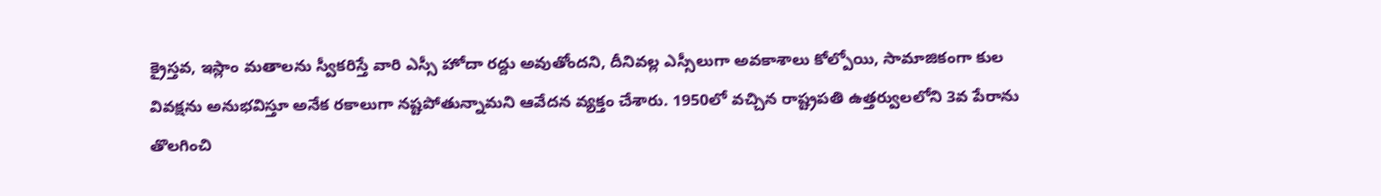క్రైస్తవ, ఇస్లాం మతాలను స్వీకరిస్తే వారి ఎస్సీ హోదా రద్దు అవుతోందని, దీనివల్ల ఎస్సీలుగా అవకాశాలు కోల్పోయి, సామాజికంగా కుల వివక్షను అనుభవిస్తూ అనేక రకాలుగా నష్టపోతున్నామని ఆవేదన వ్యక్తం చేశారు. 1950లో వచ్చిన రాష్ట్రపతి ఉత్తర్వులలోని 3వ పేరాను తొలగించి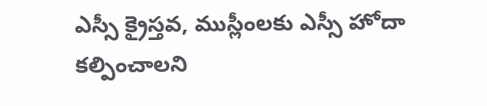ఎస్సీ క్రైస్తవ, ముస్లీంలకు ఎస్సీ హోదా కల్పించాలని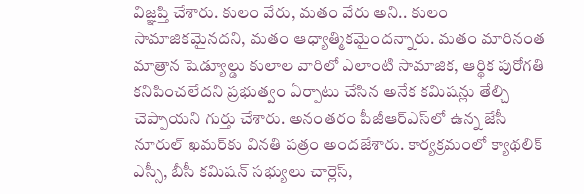విజ్ఞప్తి చేశారు. కులం వేరు, మతం వేరు అని.. కులం సామాజికమైనదని, మతం ఆధ్యాత్మికమైందన్నారు. మతం మారినంత మాత్రాన షెడ్యూల్డు కులాల వారిలో ఎలాంటి సామాజిక, ఆర్థిక పురోగతి కనిపించలేదని ప్రభుత్వం ఏర్పాటు చేసిన అనేక కమిషన్లు తేల్చి చెప్పాయని గుర్తు చేశారు. అనంతరం పీజీఆర్‌ఎస్‌లో ఉన్న జేసీ నూరుల్‌ ఖమర్‌కు వినతి పత్రం అందజేశారు. కార్యక్రమంలో క్యాథలిక్‌ ఎస్సీ, బీసీ కమిషన్‌ సభ్యులు చార్లెస్‌,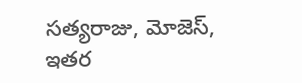సత్యరాజు, మోజెస్‌, ఇతర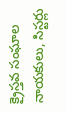క్రైస్తవ సంఘాల నాయకులు, సిస్టర్లు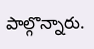పాల్గొన్నారు.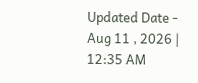Updated Date - Aug 11 , 2026 | 12:35 AM